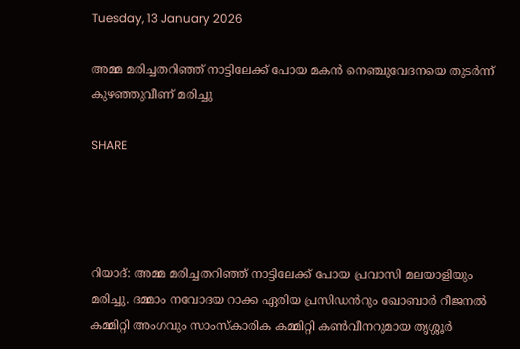Tuesday, 13 January 2026

അമ്മ മരിച്ചതറിഞ്ഞ് നാട്ടിലേക്ക് പോയ മകൻ നെഞ്ചുവേദനയെ തുടർന്ന് കുഴഞ്ഞുവീണ് മരിച്ചു

SHARE




റിയാദ്: അമ്മ മരിച്ചതറിഞ്ഞ് നാട്ടിലേക്ക് പോയ പ്രവാസി മലയാളിയും മരിച്ചു. ദമ്മാം നവോദയ റാക്ക ഏരിയ പ്രസിഡൻറും ഖോബാർ റീജനൽ കമ്മിറ്റി അംഗവും സാംസ്കാരിക കമ്മിറ്റി കൺവീനറുമായ തൃശ്ശൂർ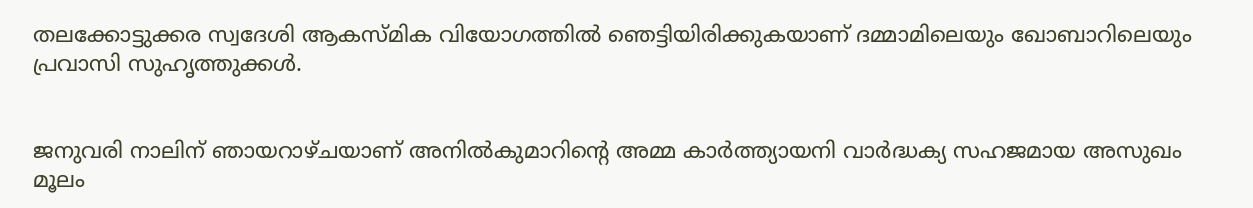തലക്കോട്ടുക്കര സ്വദേശി ആകസ്മിക വിയോഗത്തിൽ ഞെട്ടിയിരിക്കുകയാണ് ദമ്മാമിലെയും ഖോബാറിലെയും പ്രവാസി സുഹൃത്തുക്കൾ.


ജനുവരി നാലിന് ഞായറാഴ്ചയാണ് അനിൽകുമാറിന്‍റെ അമ്മ കാർത്ത്യായനി വാർദ്ധക്യ സഹജമായ അസുഖം മൂലം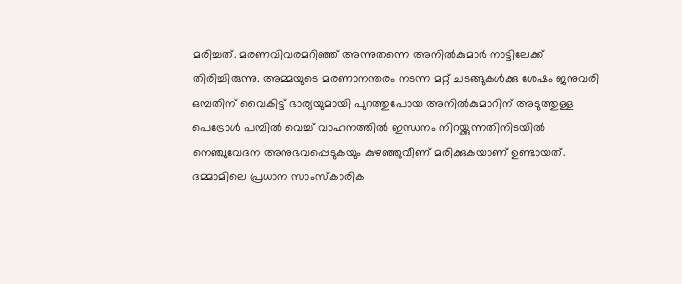മരിച്ചത്. മരണവിവരമറിഞ്ഞ് അന്നുതന്നെ അനിൽകുമാർ നാട്ടിലേക്ക് തിരിച്ചിരുന്നു. അമ്മയുടെ മരണാനന്തരം നടന്ന മറ്റ് ചടങ്ങുകൾക്കു ശേഷം ജനുവരി ഒമ്പതിന് വൈകിട്ട് ഭാര്യയുമായി പുറത്തുപോയ അനിൽകുമാറിന് അടുത്തുള്ള പെട്രോൾ പമ്പിൽ വെച്ച് വാഹനത്തിൽ ഇന്ധനം നിറയ്ക്കുന്നതിനിടയിൽ നെഞ്ചുവേദന അനുഭവപ്പെടുകയും കുഴഞ്ഞുവീണ് മരിക്കുകയാണ് ഉണ്ടായത്. ദമ്മാമിലെ പ്രധാന സാംസ്കാരിക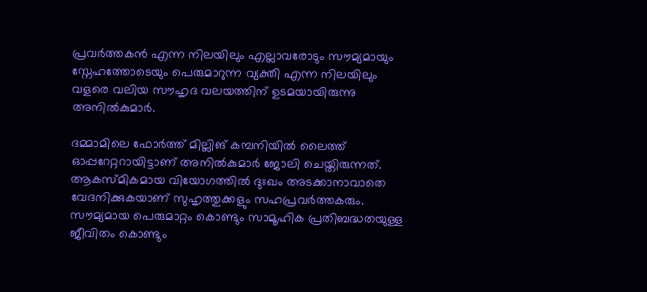പ്രവർത്തകൻ എന്ന നിലയിലും എല്ലാവരോടും സൗമ്യമായും സ്നേഹത്തോടെയും പെരുമാറുന്ന വ്യക്തി എന്ന നിലയിലും വളരെ വലിയ സൗഹൃദ വലയത്തിന് ഉടമയായിരുന്നു അനിൽകുമാർ.

ദമ്മാമിലെ ഫോർത്ത് മില്ലിങ് കമ്പനിയിൽ ലൈത്ത് ഓപ്പറേറ്ററായിട്ടാണ് അനിൽകുമാർ ജോലി ചെയ്തിരുന്നത്. ആകസ്മികമായ വിയോഗത്തിൽ ദുഃഖം അടക്കാനാവാതെ വേദനിക്കുകയാണ് സുഹൃത്തുക്കളും സഹപ്രവർത്തകരും. സൗമ്യമായ പെരുമാറ്റം കൊണ്ടും സാമൂഹിക പ്രതിബദ്ധതയുള്ള ജീവിതം കൊണ്ടും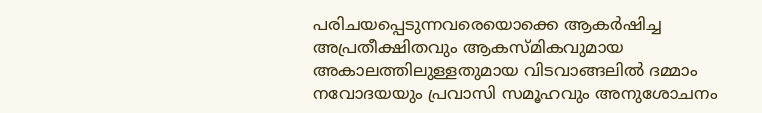പരിചയപ്പെടുന്നവരെയൊക്കെ ആകർഷിച്ച അപ്രതീക്ഷിതവും ആകസ്മികവുമായ അകാലത്തിലുള്ളതുമായ വിടവാങ്ങലിൽ ദമ്മാം നവോദയയും പ്രവാസി സമൂഹവും അനുശോചനം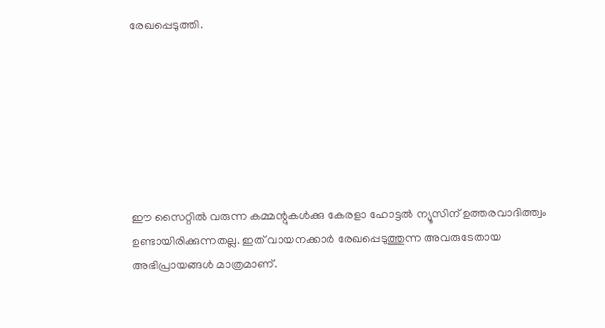രേഖപ്പെടുത്തി.







ഈ സൈറ്റിൽ വരുന്ന കമ്മന്റുകൾക്കു കേരളാ ഹോട്ടൽ ന്യൂസിന് ഉത്തരവാദിത്ത്വം ഉണ്ടായിരിക്കുന്നതല്ല. ഇത് വായനക്കാർ രേഖപ്പെടുത്തുന്ന അവരുടേതായ അഭിപ്രായങ്ങൾ മാത്രമാണ്.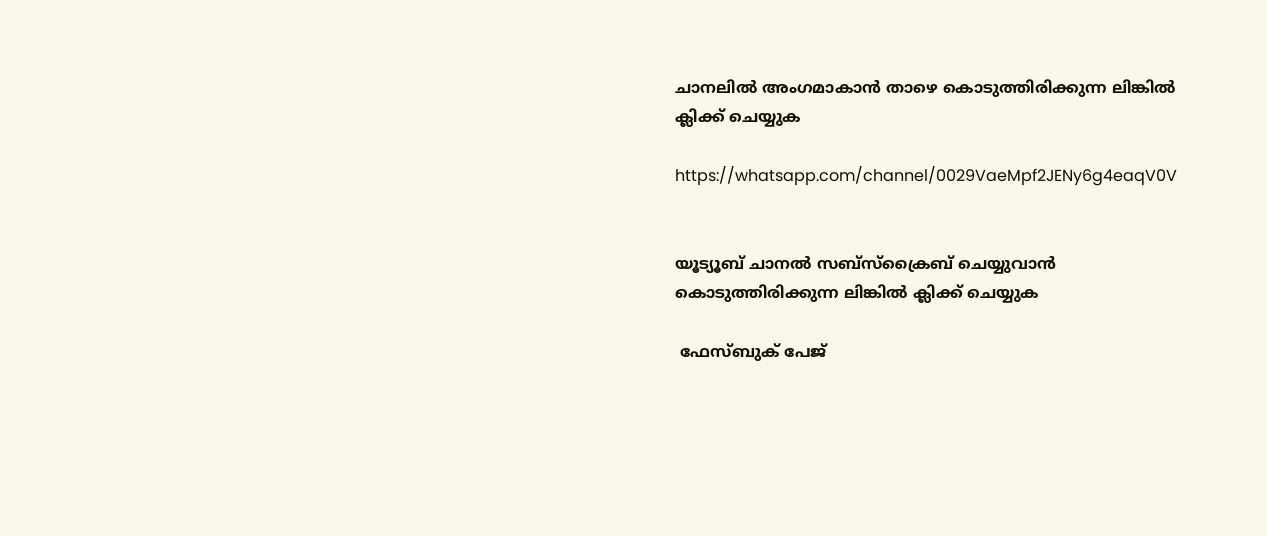ചാനലിൽ അംഗമാകാൻ താഴെ കൊടുത്തിരിക്കുന്ന ലിങ്കിൽ ക്ലിക്ക് ചെയ്യുക

https://whatsapp.com/channel/0029VaeMpf2JENy6g4eaqV0V


യൂട്യൂബ് ചാനൽ സബ്സ്ക്രൈബ് ചെയ്യുവാൻ കൊടുത്തിരിക്കുന്ന ലിങ്കിൽ ക്ലിക്ക് ചെയ്യുക

 ഫേസ്ബുക് പേജ്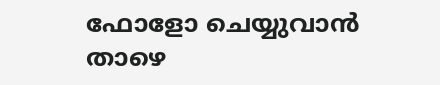ഫോളോ ചെയ്യുവാൻ താഴെ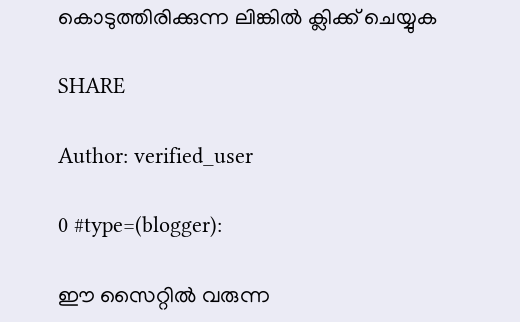കൊടുത്തിരിക്കുന്ന ലിങ്കിൽ ക്ലിക്ക് ചെയ്യുക

SHARE

Author: verified_user

0 #type=(blogger):

ഈ സൈറ്റിൽ വരുന്ന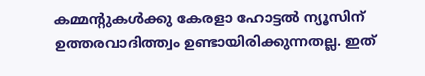കമ്മന്റുകൾക്കു കേരളാ ഹോട്ടൽ ന്യൂസിന് ഉത്തരവാദിത്ത്വം ഉണ്ടായിരിക്കുന്നതല്ല. ഇത്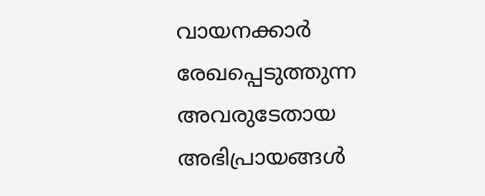വായനക്കാർ രേഖപ്പെടുത്തുന്ന അവരുടേതായ അഭിപ്രായങ്ങൾ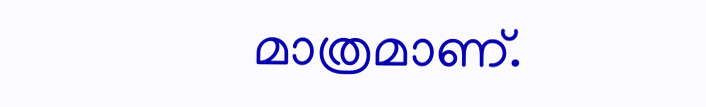മാത്രമാണ്.